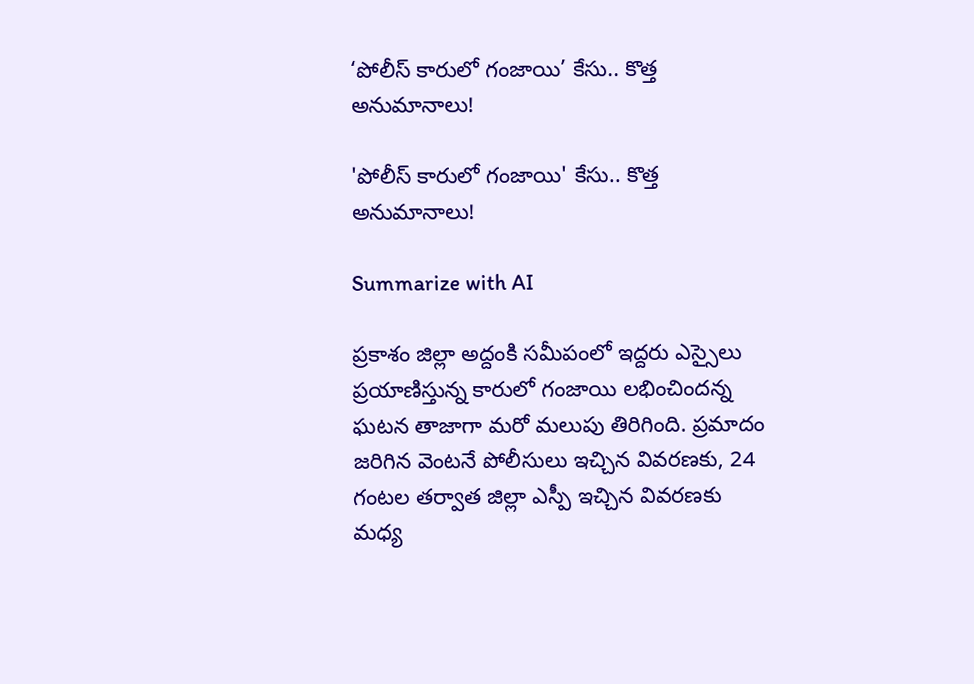‘పోలీస్ కారులో గంజాయి’ కేసు.. కొత్త అనుమానాలు!

'పోలీస్ కారులో గంజాయి' కేసు.. కొత్త అనుమానాలు!

Summarize with AI

ప్రకాశం జిల్లా అద్దంకి సమీపంలో ఇద్దరు ఎస్సైలు ప్రయాణిస్తున్న కారులో గంజాయి లభించిందన్న ఘటన తాజాగా మరో మలుపు తిరిగింది. ప్రమాదం జరిగిన వెంటనే పోలీసులు ఇచ్చిన వివరణకు, 24 గంటల తర్వాత జిల్లా ఎస్పీ ఇచ్చిన వివరణకు మధ్య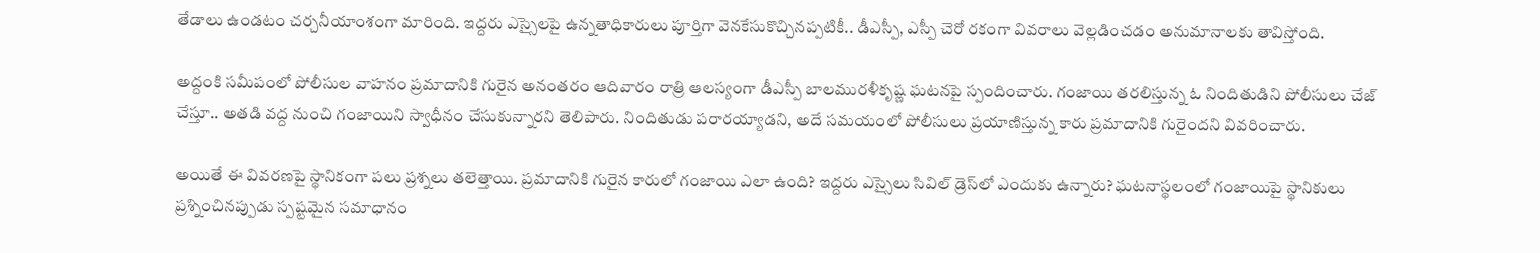తేడాలు ఉండటం చర్చనీయాంశంగా మారింది. ఇద్దరు ఎస్సైలపై ఉన్నతాధికారులు పూర్తిగా వెనకేసుకొచ్చినప్పటికీ.. డీఎస్పీ, ఎస్పీ చెరో రకంగా వివరాలు వెల్లడించడం అనుమానాలకు తావిస్తోంది.

అద్దంకి సమీపంలో పోలీసుల వాహనం ప్రమాదానికి గురైన అనంతరం ఆదివారం రాత్రి ఆలస్యంగా డీఎస్పీ బాలమురళీకృష్ణ ఘటనపై స్పందించారు. గంజాయి తరలిస్తున్న ఓ నిందితుడిని పోలీసులు చేజ్ చేస్తూ.. అతడి వద్ద నుంచి గంజాయిని స్వాధీనం చేసుకున్నారని తెలిపారు. నిందితుడు పరారయ్యాడని, అదే సమయంలో పోలీసులు ప్రయాణిస్తున్న కారు ప్రమాదానికి గురైందని వివరించారు.

అయితే ఈ వివరణపై స్థానికంగా పలు ప్రశ్నలు తలెత్తాయి. ప్రమాదానికి గురైన కారులో గంజాయి ఎలా ఉంది? ఇద్దరు ఎస్సైలు సివిల్ డ్రెస్‌లో ఎందుకు ఉన్నారు? ఘటనాస్థలంలో గంజాయిపై స్థానికులు ప్రశ్నించినప్పుడు స్పష్టమైన సమాధానం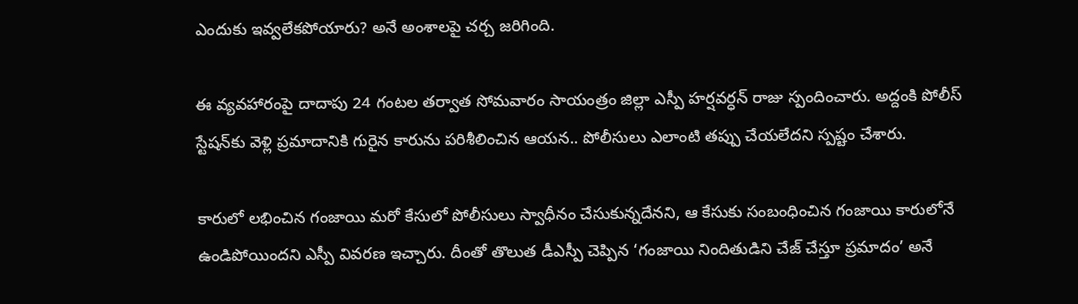ఎందుకు ఇవ్వలేకపోయారు? అనే అంశాలపై చర్చ జరిగింది.

ఈ వ్యవహారంపై దాదాపు 24 గంటల తర్వాత సోమవారం సాయంత్రం జిల్లా ఎస్పీ హర్షవర్ధన్ రాజు స్పందించారు. అద్దంకి పోలీస్ స్టేషన్‌కు వెళ్లి ప్రమాదానికి గురైన కారును పరిశీలించిన ఆయన.. పోలీసులు ఎలాంటి తప్పు చేయలేదని స్పష్టం చేశారు.

కారులో లభించిన గంజాయి మరో కేసులో పోలీసులు స్వాధీనం చేసుకున్నదేనని, ఆ కేసుకు సంబంధించిన గంజాయి కారులోనే ఉండిపోయిందని ఎస్పీ వివరణ ఇచ్చారు. దీంతో తొలుత డీఎస్పీ చెప్పిన ‘గంజాయి నిందితుడిని చేజ్ చేస్తూ ప్రమాదం’ అనే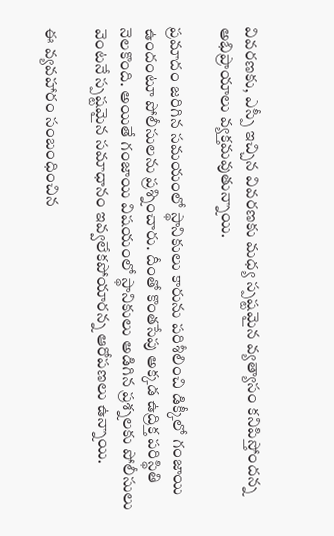వివ‌ర‌ణ‌కు, ఎస్పీ ఇచ్చిన వివరణకు మధ్య స్పష్టమైన వ్యత్యాసం కనిపిస్తోందన్న అభిప్రాయాలు వ్యక్తమవుతున్నాయి.

ప్రమాదం జరిగిన సమయంలో స్థానికులు కారును పరిశీలించి డిక్కీలో గంజాయి ఉందంటూ పోలీసులను ప్రశ్నించారు. దీంతో కొంతసేపు అక్కడ ఉద్రిక్త పరిస్థితి నెలకొంది. అయితే గంజాయి విషయంలో స్థానికులు అడిగిన ప్రశ్నలకు పోలీసులు వెంటనే స్పష్టమైన సమాధానం ఇవ్వలేకపోయారన్న ఆరోపణలు ఉన్నాయి.

ఈ వ్యవహారం సంబంధించిన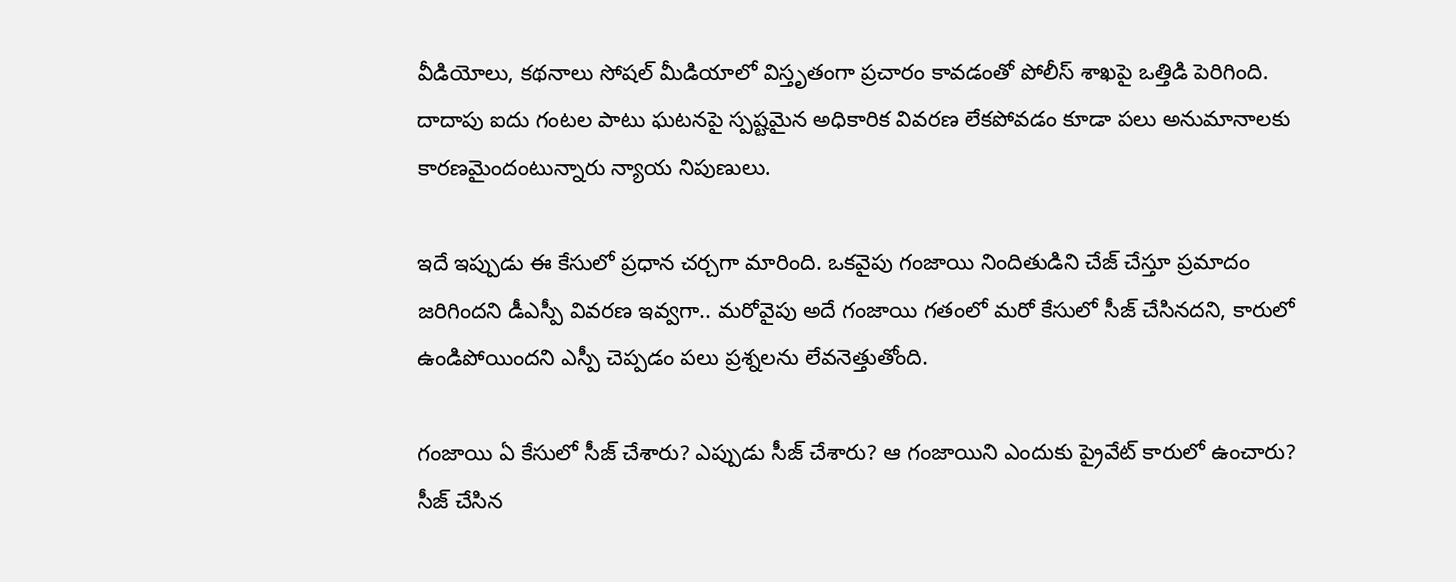వీడియోలు, కథనాలు సోషల్ మీడియాలో విస్తృతంగా ప్రచారం కావడంతో పోలీస్ శాఖపై ఒత్తిడి పెరిగింది. దాదాపు ఐదు గంటల పాటు ఘటనపై స్పష్టమైన అధికారిక వివరణ లేకపోవడం కూడా పలు అనుమానాలకు కారణమైందంటున్నారు న్యాయ నిపుణులు.

ఇదే ఇప్పుడు ఈ కేసులో ప్రధాన చర్చగా మారింది. ఒకవైపు గంజాయి నిందితుడిని చేజ్ చేస్తూ ప్రమాదం జరిగిందని డీఎస్పీ వివరణ ఇవ్వగా.. మరోవైపు అదే గంజాయి గతంలో మరో కేసులో సీజ్ చేసినదని, కారులో ఉండిపోయిందని ఎస్పీ చెప్పడం పలు ప్రశ్నలను లేవనెత్తుతోంది.

గంజాయి ఏ కేసులో సీజ్ చేశారు? ఎప్పుడు సీజ్ చేశారు? ఆ గంజాయిని ఎందుకు ప్రైవేట్ కారులో ఉంచారు? సీజ్ చేసిన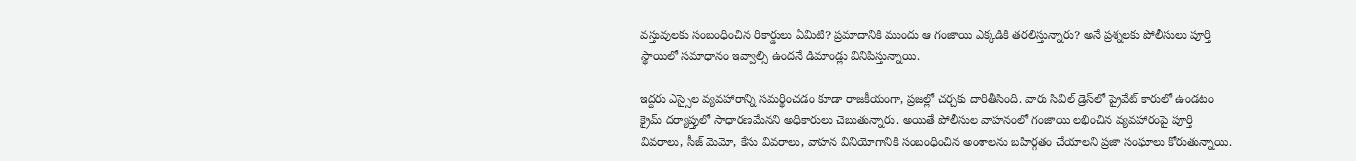వస్తువులకు సంబంధించిన రికార్డులు ఏమిటి? ప్రమాదానికి ముందు ఆ గంజాయి ఎక్కడికి తరలిస్తున్నారు? అనే ప్రశ్నలకు పోలీసులు పూర్తి స్థాయిలో సమాధానం ఇవ్వాల్సి ఉందనే డిమాండ్లు వినిపిస్తున్నాయి.

ఇద్దరు ఎస్సైల వ్యవహారాన్ని సమర్థించడం కూడా రాజకీయంగా, ప్రజల్లో చర్చకు దారితీసింది. వారు సివిల్ డ్రెస్‌లో ప్రైవేట్ కారులో ఉండటం క్రైమ్ దర్యాప్తులో సాధారణమేనని అధికారులు చెబుతున్నారు. అయితే పోలీసుల వాహనంలో గంజాయి లభించిన వ్యవహారంపై పూర్తి వివరాలు, సీజ్ మెమో, కేసు వివరాలు, వాహన వినియోగానికి సంబంధించిన అంశాలను బహిర్గతం చేయాలని ప్రజా సంఘాలు కోరుతున్నాయి.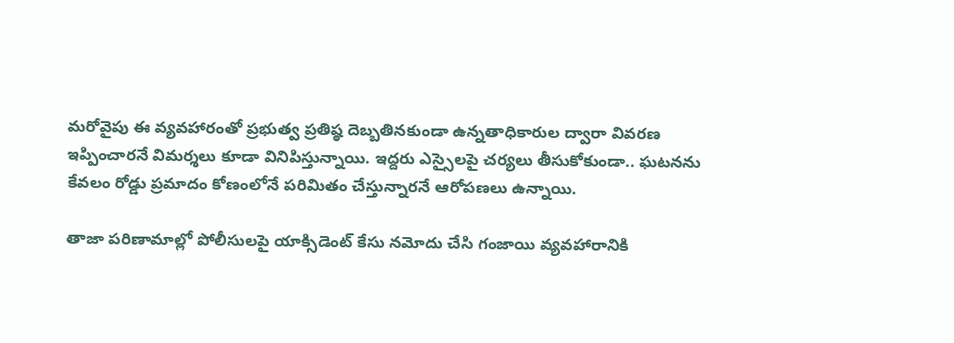మరోవైపు ఈ వ్యవహారంతో ప్రభుత్వ ప్రతిష్ఠ దెబ్బతినకుండా ఉన్నతాధికారుల ద్వారా వివరణ ఇప్పించారనే విమర్శలు కూడా వినిపిస్తున్నాయి. ఇద్దరు ఎస్సైలపై చర్యలు తీసుకోకుండా.. ఘటనను కేవలం రోడ్డు ప్రమాదం కోణంలోనే పరిమితం చేస్తున్నారనే ఆరోపణలు ఉన్నాయి.

తాజా పరిణామాల్లో పోలీసులపై యాక్సిడెంట్ కేసు నమోదు చేసి గంజాయి వ్యవహారానికి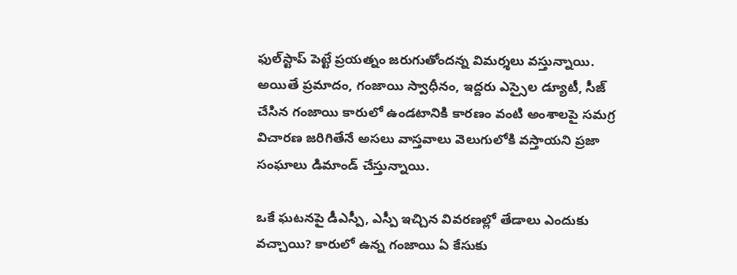ఫుల్‌స్టాప్ పెట్టే ప్రయత్నం జరుగుతోందన్న విమర్శలు వస్తున్నాయి. అయితే ప్రమాదం, గంజాయి స్వాధీనం, ఇద్దరు ఎస్సైల డ్యూటీ, సీజ్ చేసిన గంజాయి కారులో ఉండటానికి కారణం వంటి అంశాలపై సమగ్ర విచారణ జరిగితేనే అసలు వాస్తవాలు వెలుగులోకి వస్తాయని ప్రజా సంఘాలు డిమాండ్ చేస్తున్నాయి.

ఒకే ఘటనపై డీఎస్పీ, ఎస్పీ ఇచ్చిన వివరణల్లో తేడాలు ఎందుకు వచ్చాయి? కారులో ఉన్న గంజాయి ఏ కేసుకు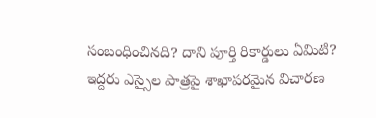సంబంధించినది? దాని పూర్తి రికార్డులు ఏమిటి? ఇద్దరు ఎస్సైల పాత్రపై శాఖాపరమైన విచారణ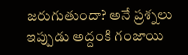జరుగుతుందా? అనే ప్రశ్నలు ఇప్పుడు అద్దంకి గంజాయి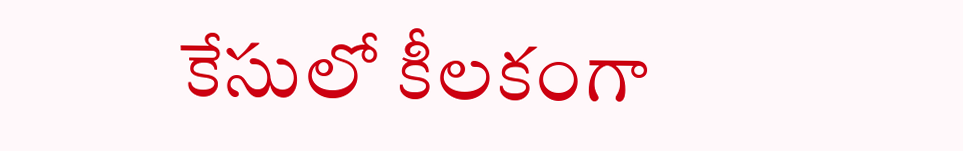కేసులో కీలకంగా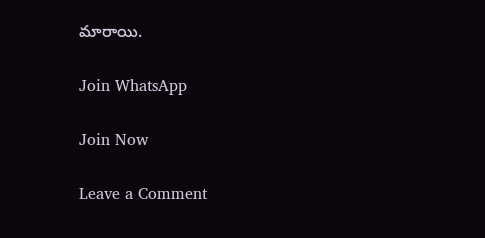మారాయి.

Join WhatsApp

Join Now

Leave a Comment